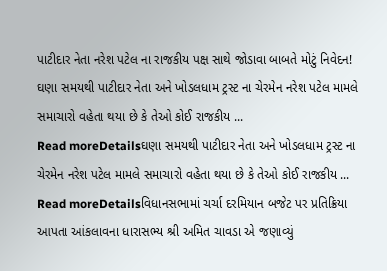પાટીદાર નેતા નરેશ પટેલ ના રાજકીય પક્ષ સાથે જોડાવા બાબતે મોટું નિવેદન!
ઘણા સમયથી પાટીદાર નેતા અને ખોડલધામ ટ્રસ્ટ ના ચેરમેન નરેશ પટેલ મામલે સમાચારો વહેતા થયા છે કે તેઓ કોઈ રાજકીય ...
Read moreDetailsઘણા સમયથી પાટીદાર નેતા અને ખોડલધામ ટ્રસ્ટ ના ચેરમેન નરેશ પટેલ મામલે સમાચારો વહેતા થયા છે કે તેઓ કોઈ રાજકીય ...
Read moreDetailsવિધાનસભામાં ચર્ચા દરમિયાન બજેટ પર પ્રતિક્રિયા આપતા આંકલાવના ધારાસભ્ય શ્રી અમિત ચાવડા એ જણાવ્યું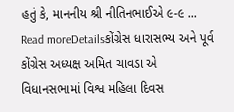હતું કે, માનનીય શ્રી નીતિનભાઈએ ૯-૯ ...
Read moreDetailsકોંગ્રેસ ધારાસભ્ય અને પૂર્વ કોંગ્રેસ અધ્યક્ષ અમિત ચાવડા એ વિધાનસભામાં વિશ્વ મહિલા દિવસ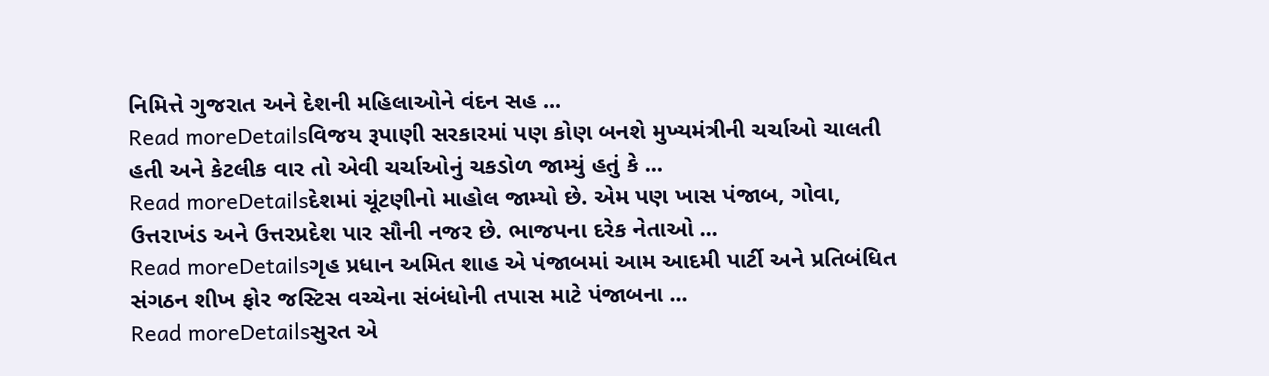નિમિત્તે ગુજરાત અને દેશની મહિલાઓને વંદન સહ ...
Read moreDetailsવિજય રૂપાણી સરકારમાં પણ કોણ બનશે મુખ્યમંત્રીની ચર્ચાઓ ચાલતી હતી અને કેટલીક વાર તો એવી ચર્ચાઓનું ચકડોળ જામ્યું હતું કે ...
Read moreDetailsદેશમાં ચૂંટણીનો માહોલ જામ્યો છે. એમ પણ ખાસ પંજાબ, ગોવા, ઉત્તરાખંડ અને ઉત્તરપ્રદેશ પાર સૌની નજર છે. ભાજપના દરેક નેતાઓ ...
Read moreDetailsગૃહ પ્રધાન અમિત શાહ એ પંજાબમાં આમ આદમી પાર્ટી અને પ્રતિબંધિત સંગઠન શીખ ફોર જસ્ટિસ વચ્ચેના સંબંધોની તપાસ માટે પંજાબના ...
Read moreDetailsસુરત એ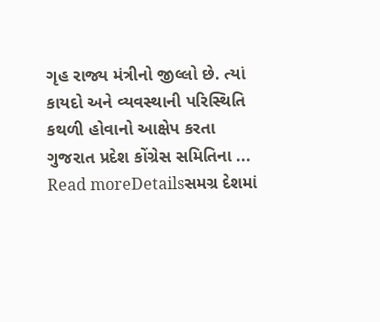ગૃહ રાજ્ય મંત્રીનો જીલ્લો છે. ત્યાં કાયદો અને વ્યવસ્થાની પરિસ્થિતિ કથળી હોવાનો આક્ષેપ કરતા ગુજરાત પ્રદેશ કોંગ્રેસ સમિતિના ...
Read moreDetailsસમગ્ર દેશમાં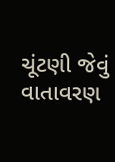ચૂંટણી જેવું વાતાવરણ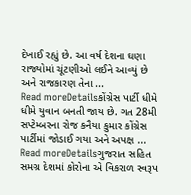દેખાઈ રહ્યું છે. આ વર્ષ દેશના ઘણા રાજ્યોમાં ચૂંટણીઓ લઈને આવ્યું છે અને રાજકારણ તેના ...
Read moreDetailsકોંગ્રેસ પાર્ટી ધીમે ધીમે યુવાન બનતી જાય છે. ગત 28મી સપ્ટેમ્બરના રોજ કનૈયા કુમાર કોંગ્રેસ પાર્ટીમાં જોડાઈ ગયા અને અપક્ષ ...
Read moreDetailsગુજરાત સહિત સમગ્ર દેશમાં કોરોના એ વિકરાળ સ્વરૂપ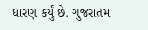ધારણ કર્યું છે. ગુજરાતમ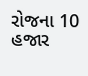રોજના 10 હજાર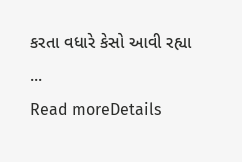કરતા વધારે કેસો આવી રહ્યા ...
Read moreDetails